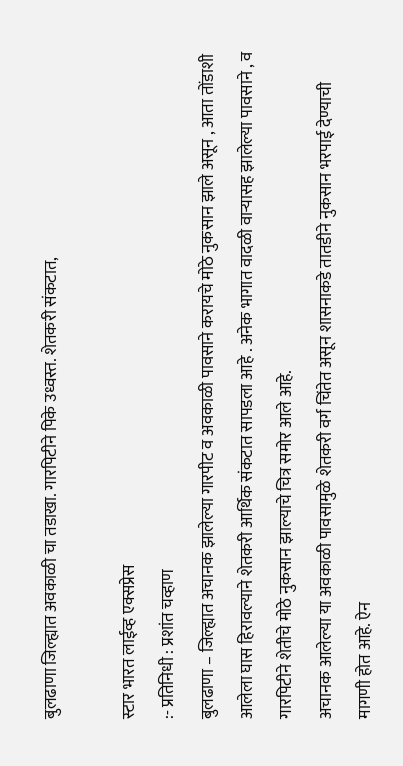बुलढाणा जिल्ह्यात अवकाळी चा तडाखा. गारपिटीने पिके उध्वस्त. शेतकरी संकटात,

स्टार भारत लाईव्ह एक्सप्रेस
:- प्रतिनिधी : प्रशांत चव्हाण
बुलढाणा – जिल्ह्यात अचानक झालेल्या गारपीट व अवकाळी पावसाने करायचे मोठे नुकसान झाले असून , आता तोंडाशी आलेला घास हिरावल्याने शेतकरी आर्थिक संकटात सापडला आहे . अनेक भागात वादळी वाऱ्यासह झालेल्या पावसाने , व गारपिटीने शेतीचे मोठे नुकसान झाल्याचे चित्र समोर आले आहे.
अचानक आलेल्या या अवकाळी पावसामुळे शेतकरी वर्ग चिंतेत असून शासनाकडे तातडीने नुकसान भरपाई देण्याची मागणी होत आहे. ऐन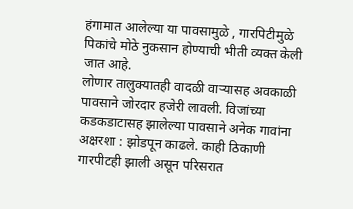हंगामात आलेल्या या पावसामुळे , गारपिटीमुळे पिकांचे मोठे नुकसान होण्याची भीती व्यक्त केली जात आहे.
लोणार तालुक्यातही वादळी वाऱ्यासह अवकाळी पावसाने जोरदार हजेरी लावली. विजांच्या कडकडाटासह झालेल्या पावसाने अनेक गावांना अक्षरशा : झोडपून काढले. काही ठिकाणी गारपीटही झाली असून परिसरात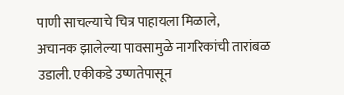पाणी साचल्याचे चित्र पाहायला मिळाले,
अचानक झालेल्या पावसामुळे नागरिकांची तारांबळ उडाली. एकीकडे उष्णतेपासून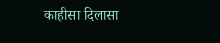काहीसा दिलासा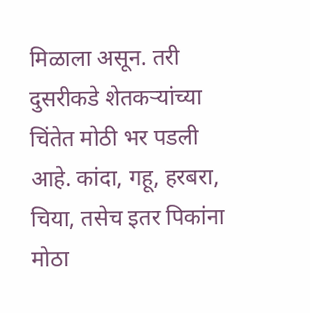मिळाला असून. तरी दुसरीकडे शेतकऱ्यांच्या चिंतेत मोठी भर पडली आहे. कांदा, गहू, हरबरा, चिया, तसेच इतर पिकांना मोठा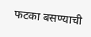फटका बसण्याची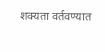शक्यता वर्तवण्यात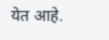येत आहे.